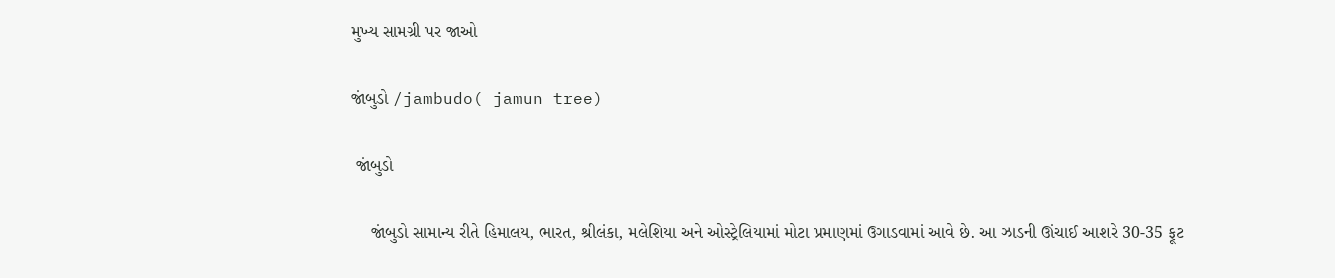મુખ્ય સામગ્રી પર જાઓ

જાંબુડો /jambudo( jamun tree)

 જાંબુડો

    જાંબુડો સામાન્ય રીતે હિમાલય, ભારત, શ્રીલંકા, મલેશિયા અને ઓસ્ટ્રેલિયામાં મોટા પ્રમાણમાં ઉગાડવામાં આવે છે. આ ઝાડની ઊંચાઈ આશરે 30-35 ફૂટ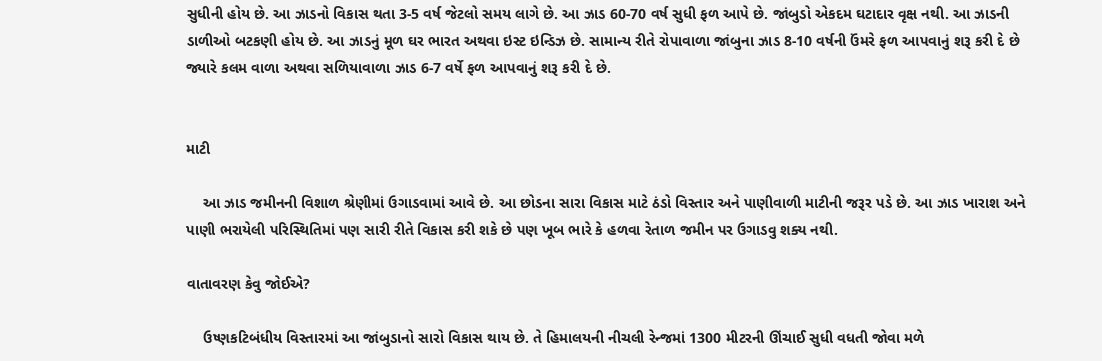સુધીની હોય છે. આ ઝાડનો વિકાસ થતા 3-5 વર્ષ જેટલો સમય લાગે છે. આ ઝાડ 60-70 વર્ષ સુધી ફળ આપે છે. જાંબુડો એકદમ ઘટાદાર વૃક્ષ નથી. આ ઝાડની ડાળીઓ બટકણી હોય છે. આ ઝાડનું મૂળ ઘર ભારત અથવા ઇસ્ટ ઇન્ડિઝ છે. સામાન્ય રીતે રોપાવાળા જાંબુના ઝાડ 8-10 વર્ષની ઉંમરે ફળ આપવાનું શરૂ કરી દે છે જ્યારે કલમ વાળા અથવા સળિયાવાળા ઝાડ 6-7 વર્ષે ફળ આપવાનું શરૂ કરી દે છે.


માટી

    આ ઝાડ જમીનની વિશાળ શ્રેણીમાં ઉગાડવામાં આવે છે. આ છોડના સારા વિકાસ માટે ઠંડો વિસ્તાર અને પાણીવાળી માટીની જરૂર પડે છે. આ ઝાડ ખારાશ અને પાણી ભરાયેલી પરિસ્થિતિમાં પણ સારી રીતે વિકાસ કરી શકે છે પણ ખૂબ ભારે કે હળવા રેતાળ જમીન પર ઉગાડવુ શક્ય નથી.

વાતાવરણ કેવુ જોઈએ?

    ઉષ્ણકટિબંધીય વિસ્તારમાં આ જાંબુડાનો સારો વિકાસ થાય છે. તે હિમાલયની નીચલી રેન્જમાં 1300 મીટરની ઊંચાઈ સુધી વધતી જોવા મળે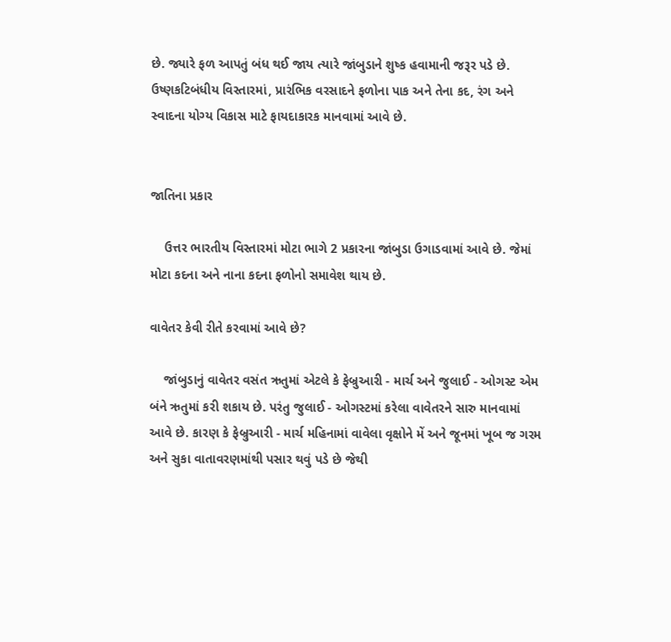છે. જ્યારે ફળ આપતું બંધ થઈ જાય ત્યારે જાંબુડાને શુષ્ક હવામાની જરૂર પડે છે. ઉષ્ણકટિબંધીય વિસ્તારમાં, પ્રારંભિક વરસાદને ફળોના પાક અને તેના કદ, રંગ અને સ્વાદના યોગ્ય વિકાસ માટે ફાયદાકારક માનવામાં આવે છે.


જાતિના પ્રકાર

    ઉત્તર ભારતીય વિસ્તારમાં મોટા ભાગે 2 પ્રકારના જાંબુડા ઉગાડવામાં આવે છે. જેમાં મોટા કદના અને નાના કદના ફળોનો સમાવેશ થાય છે.

વાવેતર કેવી રીતે કરવામાં આવે છે?

    જાંબુડાનું વાવેતર વસંત ઋતુમાં એટલે કે ફેબ્રુઆરી - માર્ચ અને જુલાઈ - ઓગસ્ટ એમ બંને ઋતુમાં કરી શકાય છે. પરંતુ જુલાઈ - ઓગસ્ટમાં કરેલા વાવેતરને સારુ માનવામાં આવે છે. કારણ કે ફેબ્રુઆરી - માર્ચ મહિનામાં વાવેલા વૃક્ષોને મેં અને જૂનમાં ખૂબ જ ગરમ અને સુકા વાતાવરણમાંથી પસાર થવું પડે છે જેથી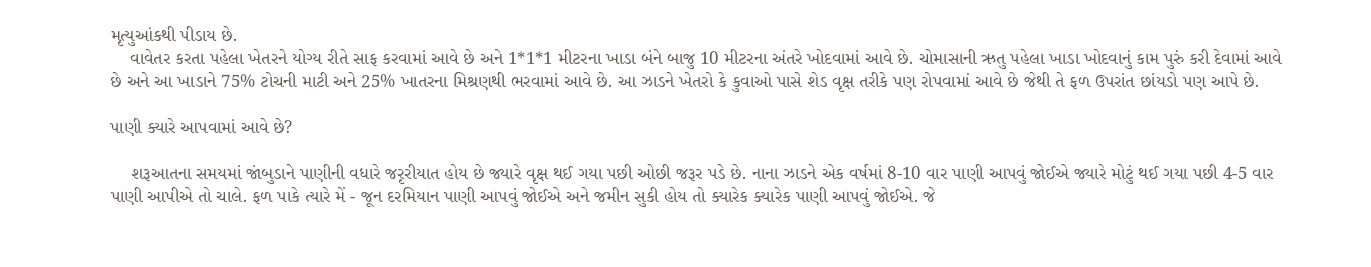મૃત્યુઆંકથી પીડાય છે.
    વાવેતર કરતા પહેલા ખેતરને યોગ્ય રીતે સાફ કરવામાં આવે છે અને 1*1*1 મીટરના ખાડા બંને બાજુ 10 મીટરના અંતરે ખોદવામાં આવે છે. ચોમાસાની ઋતુ પહેલા ખાડા ખોદવાનું કામ પુરું કરી દેવામાં આવે છે અને આ ખાડાને 75% ટોચની માટી અને 25% ખાતરના મિશ્રણથી ભરવામાં આવે છે. આ ઝાડને ખેતરો કે કુવાઓ પાસે શેડ વૃક્ષ તરીકે પણ રોપવામાં આવે છે જેથી તે ફળ ઉપરાંત છાંયડો પણ આપે છે.

પાણી ક્યારે આપવામાં આવે છે?

    શરૂઆતના સમયમાં જાંબુડાને પાણીની વધારે જરૃરીયાત હોય છે જ્યારે વૃક્ષ થઈ ગયા પછી ઓછી જરૂર પડે છે. નાના ઝાડને એક વર્ષમાં 8-10 વાર પાણી આપવું જોઈએ જ્યારે મોટું થઈ ગયા પછી 4-5 વાર પાણી આપીએ તો ચાલે. ફળ પાકે ત્યારે મેં - જૂન દરમિયાન પાણી આપવું જોઈએ અને જમીન સુકી હોય તો ક્યારેક ક્યારેક પાણી આપવું જોઈએ. જે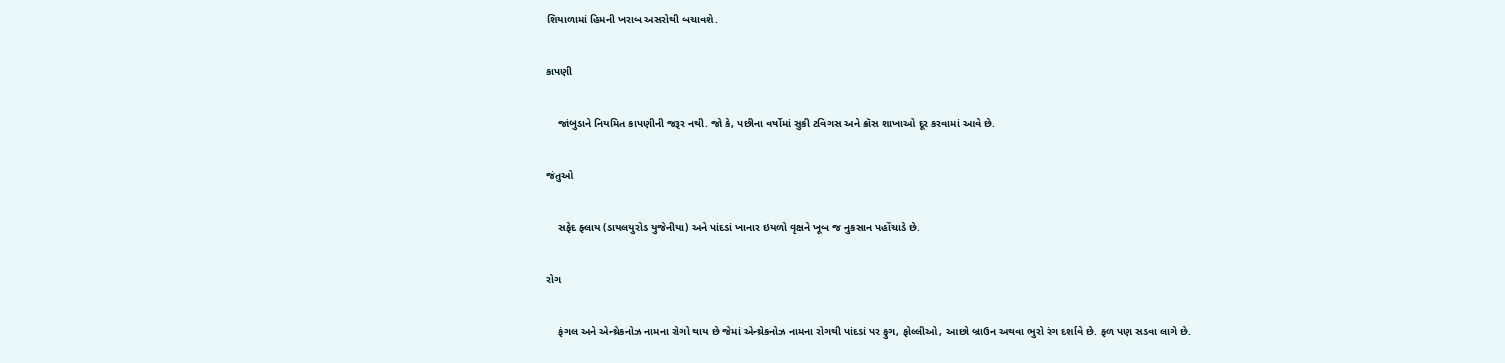શિયાળામાં હિમની ખરાબ અસરોથી બચાવશે.

કાપણી

    જાંબુડાને નિયમિત કાપણીની જરૂર નથી. જો કે, પછીના વર્ષોમાં સુકી ટવિગસ અને ક્રૉસ શાખાઓ દૂર કરવામાં આવે છે.

જંતુઓ

    સફેદ ફ્લાય (ડાયલયુરોડ યુજેનીયા) અને પાંદડાં ખાનાર ઇયળો વૃક્ષને ખૂબ જ નુકસાન પહોંચાડે છે.

રોગ

    ફંગલ અને એન્થ્રેકનોઝ નામના રોગો થાય છે જેમાં એન્થ્રેકનોઝ નામના રોગથી પાંદડાં પર ફુગ, ફોલ્લીઓ, આછો બ્રાઉન અથવા ભુરો રંગ દર્શાવે છે. ફળ પણ સડવા લાગે છે.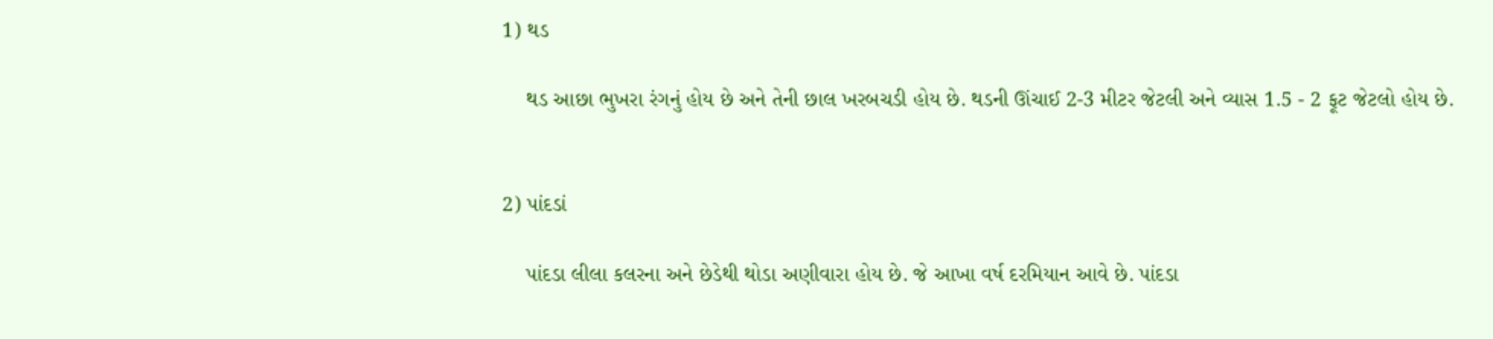1) થડ

    થડ આછા ભુખરા રંગનું હોય છે અને તેની છાલ ખરબચડી હોય છે. થડની ઊંચાઈ 2-3 મીટર જેટલી અને વ્યાસ 1.5 - 2 ફૂટ જેટલો હોય છે.


2) પાંદડાં

    પાંદડા લીલા કલરના અને છેડેથી થોડા અણીવારા હોય છે. જે આખા વર્ષ દરમિયાન આવે છે. પાંદડા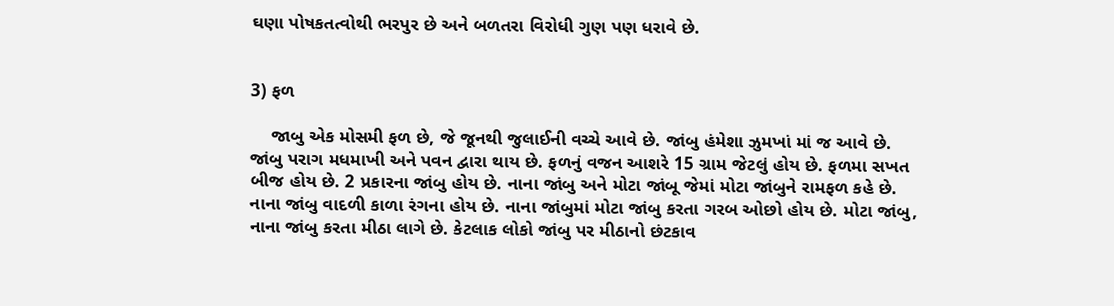ઘણા પોષકતત્વોથી ભરપુર છે અને બળતરા વિરોધી ગુણ પણ ધરાવે છે.


3) ફળ

    જાબુ એક મોસમી ફળ છે, જે જૂનથી જુલાઈની વચ્ચે આવે છે. જાંબુ હંમેશા ઝુમખાં માં જ આવે છે. જાંબુ પરાગ મધમાખી અને પવન દ્વારા થાય છે. ફળનું વજન આશરે 15 ગ્રામ જેટલું હોય છે. ફળમા સખત બીજ હોય છે. 2 પ્રકારના જાંબુ હોય છે. નાના જાંબુ અને મોટા જાંબૂ જેમાં મોટા જાંબુને રામફળ કહે છે. નાના જાંબુ વાદળી કાળા રંગના હોય છે. નાના જાંબુમાં મોટા જાંબુ કરતા ગરબ ઓછો હોય છે. મોટા જાંબુ, નાના જાંબુ કરતા મીઠા લાગે છે. કેટલાક લોકો જાંબુ પર મીઠાનો છંટકાવ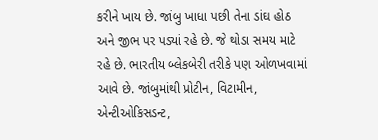કરીને ખાય છે. જાંબુ ખાધા પછી તેના ડાંઘ હોઠ અને જીભ પર પડ્યાં રહે છે. જે થોડા સમય માટે રહે છે. ભારતીય બ્લેકબેરી તરીકે પણ ઓળખવામાં આવે છે. જાંબુમાંથી પ્રોટીન, વિટામીન, એન્ટીઓકિસડન્ટ,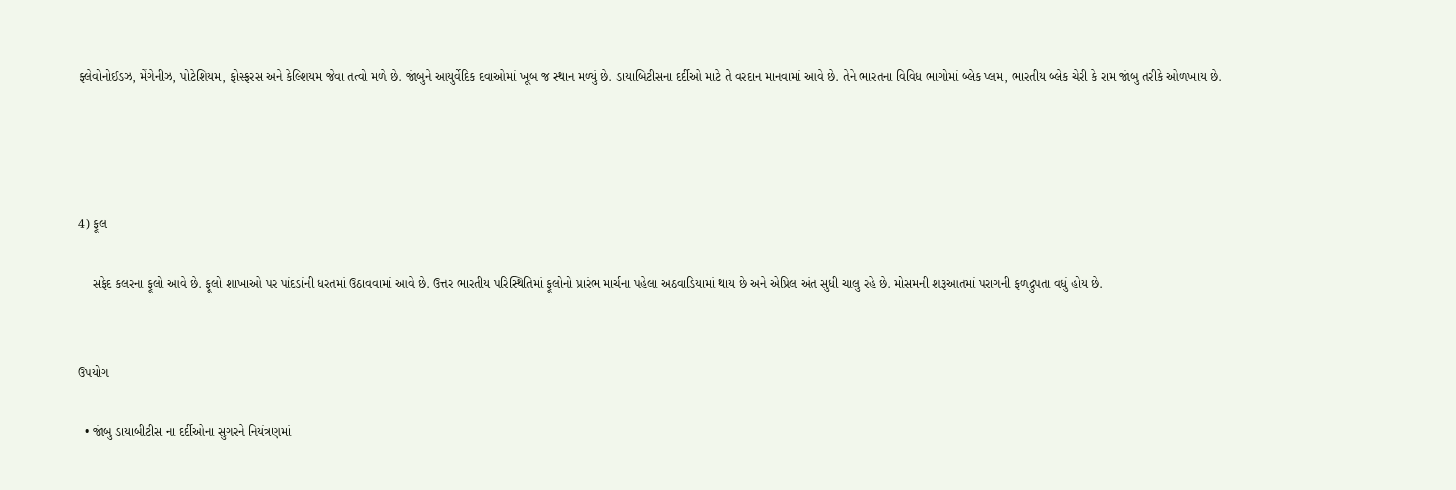ફ્લેવોનોઈડઝ, મેંગેનીઝ, પોટેશિયમ, ફોસ્ફરસ અને કેલ્શિયમ જેવા તત્વો મળે છે. જાંબુને આયુર્વેદિક દવાઓમાં ખૂબ જ સ્થાન મળ્યું છે. ડાયાબિટીસના દર્દીઓ માટે તે વરદાન માનવામાં આવે છે. તેને ભારતના વિવિધ ભાગોમાં બ્લેક પ્લમ, ભારતીય બ્લેક ચેરી કે રામ જાંબુ તરીકે ઓળખાય છે.




4) ફૂલ

    સફેદ કલરના ફૂલો આવે છે. ફૂલો શાખાઓ પર પાંદડાંની ધરતમાં ઉઠાવવામાં આવે છે. ઉત્તર ભારતીય પરિસ્થિતિમાં ફૂલોનો પ્રારંભ માર્ચના પહેલા અઠવાડિયામાં થાય છે અને એપ્રિલ અંત સુધી ચાલુ રહે છે. મોસમની શરૂઆતમાં પરાગની ફળદ્રુપતા વધું હોય છે.


ઉપયોગ

  • જાંબુ ડાયાબીટીસ ના દર્દીઓના સુગરને નિયંત્રણમાં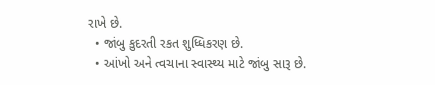રાખે છે.
  • જાંબુ કુદરતી રકત શુધ્ધિકરણ છે.
  • આંખો અને ત્વચાના સ્વાસ્થ્ય માટે જાંબુ સારૂ છે.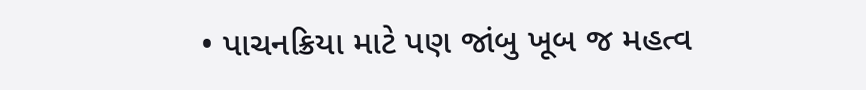• પાચનક્રિયા માટે પણ જાંબુ ખૂબ જ મહત્વ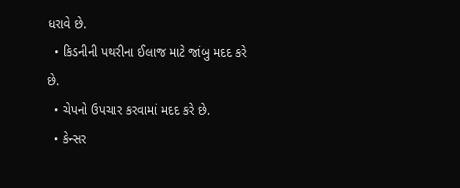ધરાવે છે.
  • કિડનીની પથરીના ઈલાજ માટે જાંબુ મદદ કરે છે.
  • ચેપનો ઉપચાર કરવામાં મદદ કરે છે.
  • કેન્સર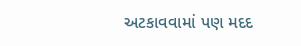અટકાવવામાં પણ મદદ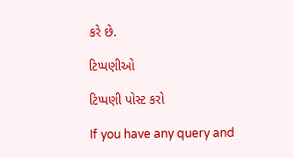કરે છે.

ટિપ્પણીઓ

ટિપ્પણી પોસ્ટ કરો

If you have any query and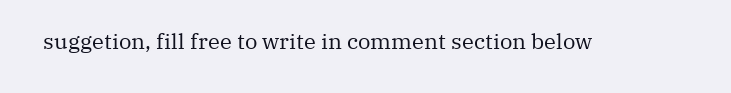suggetion, fill free to write in comment section below